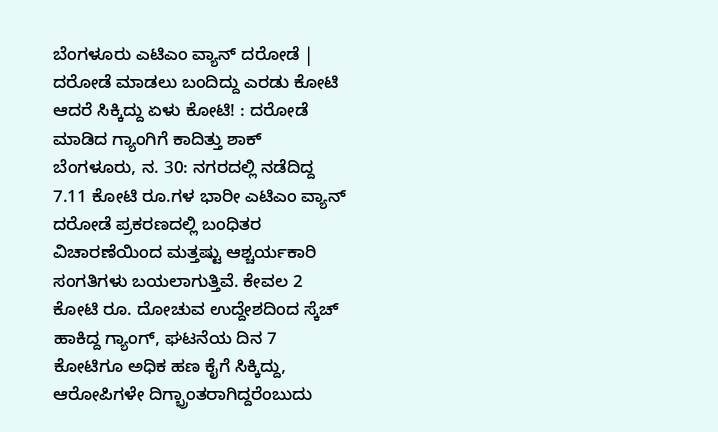ಬೆಂಗಳೂರು ಎಟಿಎಂ ವ್ಯಾನ್ ದರೋಡೆ | ದರೋಡೆ ಮಾಡಲು ಬಂದಿದ್ದು ಎರಡು ಕೋಟಿ ಆದರೆ ಸಿಕ್ಕಿದ್ದು ಏಳು ಕೋಟಿ! : ದರೋಡೆ ಮಾಡಿದ ಗ್ಯಾಂಗಿಗೆ ಕಾದಿತ್ತು ಶಾಕ್
ಬೆಂಗಳೂರು, ನ. 30: ನಗರದಲ್ಲಿ ನಡೆದಿದ್ದ 7.11 ಕೋಟಿ ರೂ.ಗಳ ಭಾರೀ ಎಟಿಎಂ ವ್ಯಾನ್ ದರೋಡೆ ಪ್ರಕರಣದಲ್ಲಿ ಬಂಧಿತರ ವಿಚಾರಣೆಯಿಂದ ಮತ್ತಷ್ಟು ಆಶ್ಚರ್ಯಕಾರಿ ಸಂಗತಿಗಳು ಬಯಲಾಗುತ್ತಿವೆ. ಕೇವಲ 2 ಕೋಟಿ ರೂ. ದೋಚುವ ಉದ್ದೇಶದಿಂದ ಸ್ಕೆಚ್ ಹಾಕಿದ್ದ ಗ್ಯಾಂಗ್, ಘಟನೆಯ ದಿನ 7 ಕೋಟಿಗೂ ಅಧಿಕ ಹಣ ಕೈಗೆ ಸಿಕ್ಕಿದ್ದು, ಆರೋಪಿಗಳೇ ದಿಗ್ಭ್ರಾಂತರಾಗಿದ್ದರೆಂಬುದು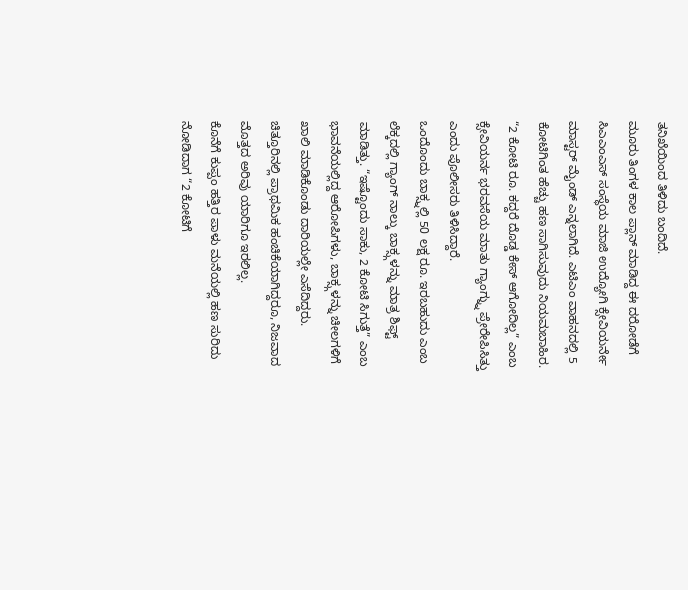ತನಿಖೆಯಿಂದ ತಿಳಿದು ಬಂದಿದೆ.
ಮೂರು ತಿಂಗಳ ಕಾಲ ಪ್ಲಾನ್ ಮಾಡಿದ್ದ ಈ ದರೋಡೆಗೆ ಸಿಎಎಂಎಸ್ ಸಂಸ್ಥೆಯ ಮಾಜಿ ಉದ್ಯೋಗಿ ಕ್ಸೇವಿಯರ್ನೇ ಮಾಸ್ಟರ್ ಮೈಂಡ್ ಎನ್ನಲಾಗಿದೆ. ಎಟಿಎಂ ವಾಹನದಲ್ಲಿ 5 ಕೋಟಿಗಿಂತ ಹೆಚ್ಚು ಹಣ ಸಾಗಿಸುವುದು ನಿಯಮಬಾಹಿರ. “2 ಕೋಟಿ ರೂ. ಕದ್ದರೆ ದೊಡ್ಡ ಕೇಸ್ ಆಗೋದಿಲ್ಲ” ಎಂಬ ಕ್ಸೇವಿಯರ್ನ ಭರವಸೆಯ ಮಾತು ಗ್ಯಾಂಗ್ನ್ನು ಪ್ರೇರೇಪಿಸಿತ್ತು ಎಂದು ಪೊಲೀಸರು ತಿಳಿಸಿದ್ದಾರೆ.
ಒಂದೊಂದು ಬಾಕ್ಸ್ನಲ್ಲಿ 50 ಲಕ್ಷ ರೂ. ಇರಬಹುದು ಎಂಬ ಲೆಕ್ಕದಲ್ಲಿ ಗ್ಯಾಂಗ್ ನಾಲ್ಕು ಬಾಕ್ಸ್ಗಳನ್ನು ಮಾತ್ರ ಶಿಫ್ಟ್ ಮಾಡಿತ್ತು. “ಇಷ್ಟೊಂದು ಸಾಕು, 2 ಕೋಟಿ ಸಿಗುತ್ತೆ” ಎಂಬ ಭಾವನೆಯಲ್ಲಿದ್ದ ಆರೋಪಿಗಳು, ಬಾಕ್ಸ್ಗಳನ್ನು ಚೀಲಗಳಿಗೆ ಖಾಲಿ ಮಾಡಿಕೊಂಡು ದಾರಿಯಲ್ಲೇ ಎಸೆದಿದ್ದರು. ಚಿತ್ತೂರಿನಲ್ಲಿ ಪ್ರಾಥಮಿಕ ಹಂಚಿಕೆಯಾಗಿದ್ದರೂ, ನಿಜವಾದ ಮೊತ್ತದ ಅರಿವು ಯಾರಿಗೂ ಇರಲಿಲ್ಲ.
ಕೊನೆಗೆ ಕುಪ್ಪಂ ಹತ್ತಿರ ಪಾಳು ಮನೆಯಲ್ಲಿ ಹಣ ಸುರಿದು ನೋಡಿದಾಗ “2 ಕೋಟಿಗೆ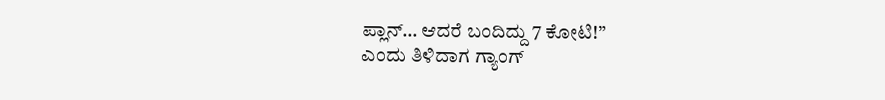ಪ್ಲಾನ್… ಆದರೆ ಬಂದಿದ್ದು 7 ಕೋಟಿ!”
ಎಂದು ತಿಳಿದಾಗ ಗ್ಯಾಂಗ್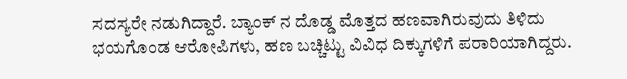ಸದಸ್ಯರೇ ನಡುಗಿದ್ದಾರೆ. ಬ್ಯಾಂಕ್ ನ ದೊಡ್ಡ ಮೊತ್ತದ ಹಣವಾಗಿರುವುದು ತಿಳಿದು ಭಯಗೊಂಡ ಆರೋಪಿಗಳು, ಹಣ ಬಚ್ಚಿಟ್ಟು ವಿವಿಧ ದಿಕ್ಕುಗಳಿಗೆ ಪರಾರಿಯಾಗಿದ್ದರು.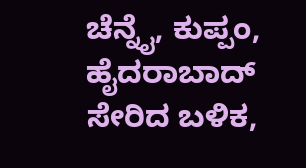ಚೆನ್ನೈ, ಕುಪ್ಪಂ, ಹೈದರಾಬಾದ್ ಸೇರಿದ ಬಳಿಕ,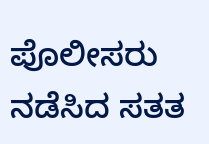ಪೊಲೀಸರು ನಡೆಸಿದ ಸತತ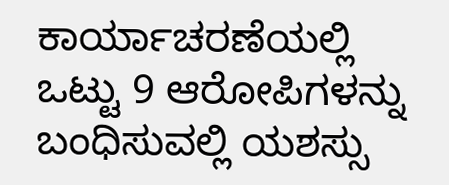ಕಾರ್ಯಾಚರಣೆಯಲ್ಲಿ ಒಟ್ಟು 9 ಆರೋಪಿಗಳನ್ನು ಬಂಧಿಸುವಲ್ಲಿ ಯಶಸ್ಸು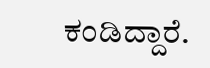ಕಂಡಿದ್ದಾರೆ.